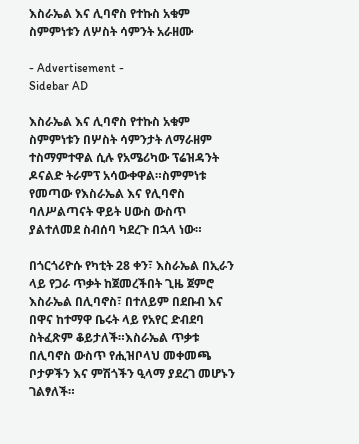እስራኤል እና ሊባኖስ የተኩስ አቁም ስምምነቱን ለሦስት ሳምንት አራዘሙ

- Advertisement -
Sidebar AD

እስራኤል እና ሊባኖስ የተኩስ አቁም ስምምነቱን በሦስት ሳምንታት ለማራዘም ተስማምተዋል ሲሉ የአሜሪካው ፕሬዝዳንት ዶናልድ ትራምፕ አሳውቀዋል።ስምምነቱ የመጣው የእስራኤል እና የሊባኖስ ባለሥልጣናት ዋይት ሀውስ ውስጥ ያልተለመደ ስብሰባ ካደረጉ በኋላ ነው።

በጎርጎሪዮሱ የካቲት 28 ቀን፣ እስራኤል በኢራን ላይ የጋራ ጥቃት ከጀመረችበት ጊዜ ጀምሮ እስራኤል በሊባኖስ፣ በተለይም በደቡብ እና በዋና ከተማዋ ቤሩት ላይ የአየር ድብደባ ስትፈጽም ቆይታለች።እስራኤል ጥቃቱ በሊባኖስ ውስጥ የሒዝቦላህ መቀመጫ ቦታዎችን እና ምሽጎችን ዒላማ ያደረገ መሆኑን ገልፃለች።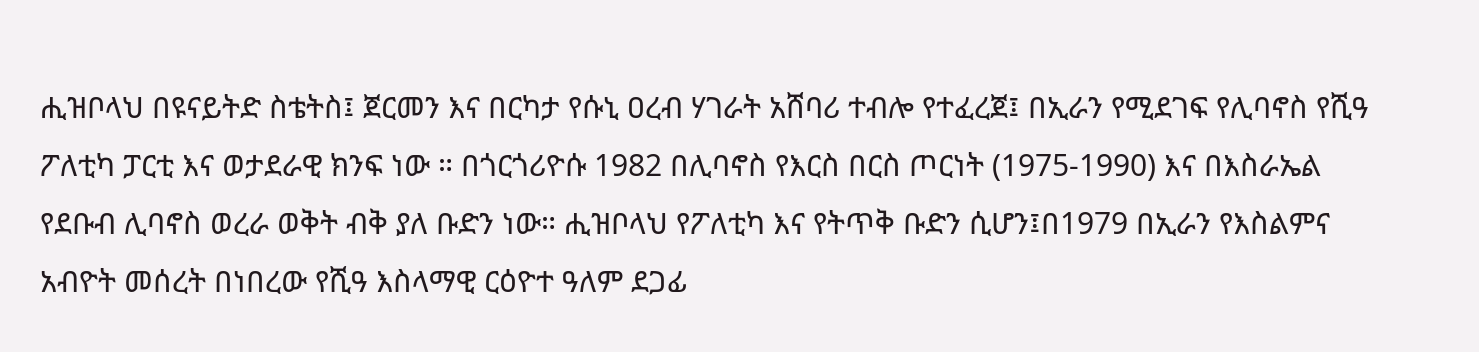ሒዝቦላህ በዩናይትድ ስቴትስ፤ ጀርመን እና በርካታ የሱኒ ዐረብ ሃገራት አሸባሪ ተብሎ የተፈረጀ፤ በኢራን የሚደገፍ የሊባኖስ የሺዓ ፖለቲካ ፓርቲ እና ወታደራዊ ክንፍ ነው ። በጎርጎሪዮሱ 1982 በሊባኖስ የእርስ በርስ ጦርነት (1975-1990) እና በእስራኤል የደቡብ ሊባኖስ ወረራ ወቅት ብቅ ያለ ቡድን ነው። ሒዝቦላህ የፖለቲካ እና የትጥቅ ቡድን ሲሆን፤በ1979 በኢራን የእስልምና አብዮት መሰረት በነበረው የሺዓ እስላማዊ ርዕዮተ ዓለም ደጋፊ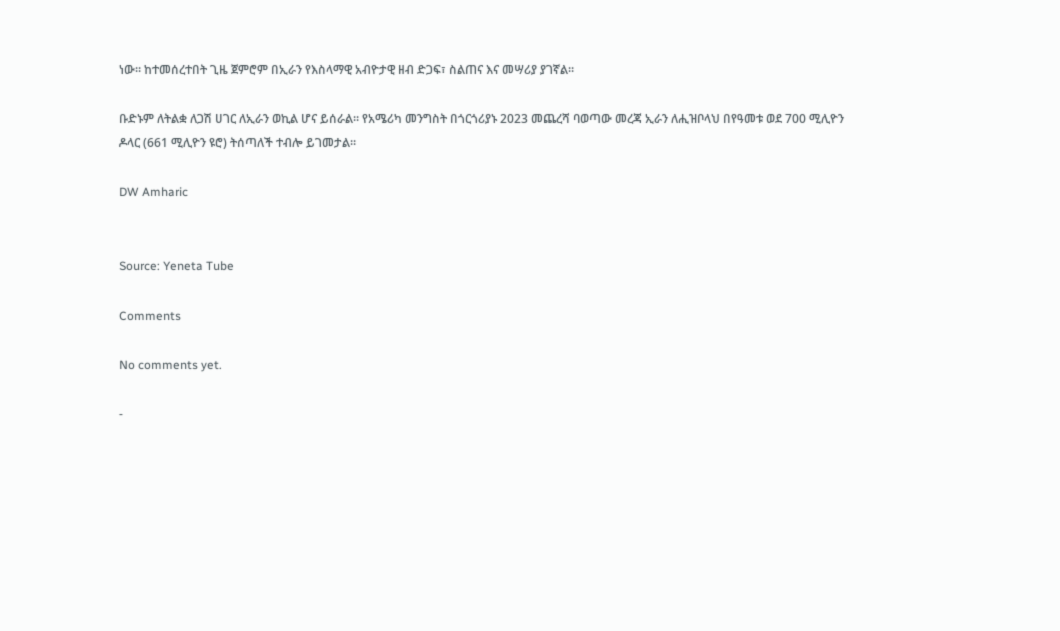ነው። ከተመሰረተበት ጊዜ ጀምሮም በኢራን የእስላማዊ አብዮታዊ ዘብ ድጋፍ፣ ስልጠና እና መሣሪያ ያገኛል።

ቡድኑም ለትልቋ ለጋሽ ሀገር ለኢራን ወኪል ሆና ይሰራል። የአሜሪካ መንግስት በጎርጎሪያኑ 2023 መጨረሻ ባወጣው መረጃ ኢራን ለሒዝቦላህ በየዓመቱ ወደ 700 ሚሊዮን
ዶላር (661 ሚሊዮን ዩሮ) ትሰጣለች ተብሎ ይገመታል።

DW Amharic


Source: Yeneta Tube

Comments

No comments yet.

-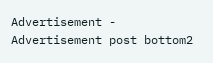Advertisement -
Advertisement post bottom2